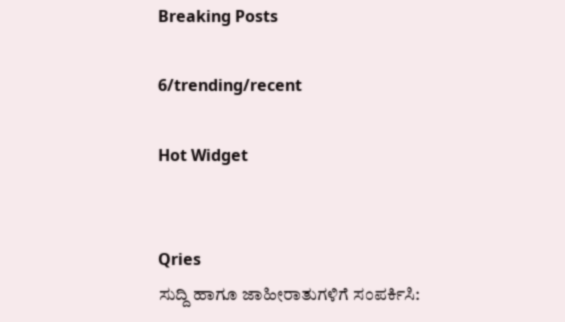Breaking Posts

6/trending/recent

Hot Widget


Qries
ಸುದ್ದಿ ಹಾಗೂ ಜಾಹೀರಾತುಗಳಿಗೆ ಸಂಪರ್ಕಿಸಿ: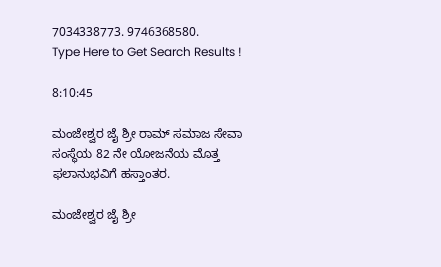7034338773. 9746368580.
Type Here to Get Search Results !

8:10:45

ಮಂಜೇಶ್ವರ ಜೈ ಶ್ರೀ ರಾಮ್ ಸಮಾಜ ಸೇವಾ ಸಂಸ್ಥೆಯ 82 ನೇ ಯೋಜನೆಯ ಮೊತ್ತ ಫಲಾನುಭವಿಗೆ ಹಸ್ತಾಂತರ.

ಮಂಜೇಶ್ವರ ಜೈ ಶ್ರೀ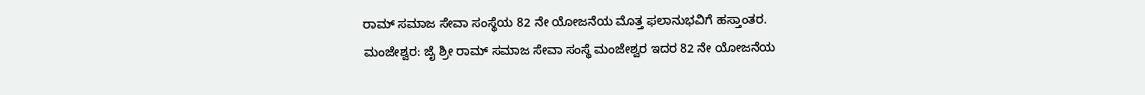ರಾಮ್ ಸಮಾಜ ಸೇವಾ ಸಂಸ್ಥೆಯ 82 ನೇ ಯೋಜನೆಯ ಮೊತ್ತ ಫಲಾನುಭವಿಗೆ ಹಸ್ತಾಂತರ.
ಮಂಜೇಶ್ವರ: ಜೈ ಶ್ರೀ ರಾಮ್ ಸಮಾಜ ಸೇವಾ ಸಂಸ್ಥೆ ಮಂಜೇಶ್ವರ ಇದರ 82 ನೇ ಯೋಜನೆಯ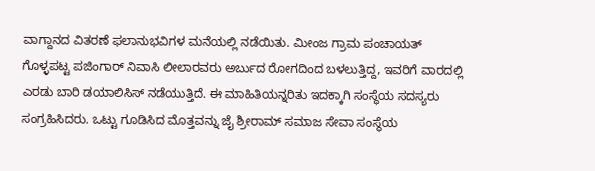ವಾಗ್ದಾನದ ವಿತರಣೆ ಫಲಾನುಭವಿಗಳ ಮನೆಯಲ್ಲಿ ನಡೆಯಿತು. ಮೀಂಜ ಗ್ರಾಮ ಪಂಚಾಯತ್ ಗೊಳ್ಳಪಟ್ಟ ಪಜಿಂಗಾರ್ ನಿವಾಸಿ ಲೀಲಾರವರು ಅರ್ಬುದ ರೋಗದಿಂದ ಬಳಲುತ್ತಿದ್ದ, ಇವರಿಗೆ ವಾರದಲ್ಲಿ ಎರಡು ಬಾರಿ ಡಯಾಲಿಸಿಸ್ ನಡೆಯುತ್ತಿದೆ. ಈ ಮಾಹಿತಿಯನ್ನರಿತು ಇದಕ್ಕಾಗಿ ಸಂಸ್ಥೆಯ ಸದಸ್ಯರು ಸಂಗ್ರಹಿಸಿದರು. ಒಟ್ಟು ಗೂಡಿಸಿದ ಮೊತ್ತವನ್ನು ಜೈ ಶ್ರೀರಾಮ್ ಸಮಾಜ ಸೇವಾ ಸಂಸ್ಥೆಯ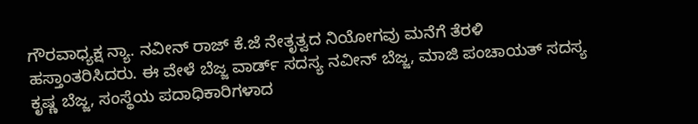ಗೌರವಾಧ್ಯಕ್ಷ ನ್ಯಾ. ನವೀನ್ ರಾಜ್ ಕೆ.ಜೆ ನೇತೃತ್ವದ ನಿಯೋಗವು ಮನೆಗೆ ತೆರಳಿ ಹಸ್ತಾಂತರಿಸಿದರು. ಈ ವೇಳೆ ಬೆಜ್ಜ ವಾರ್ಡ್ ಸದಸ್ಯ ನವೀನ್ ಬೆಜ್ಜ, ಮಾಜಿ ಪಂಚಾಯತ್ ಸದಸ್ಯ ಕೃಷ್ಣ ಬೆಜ್ಜ, ಸಂಸ್ಥೆಯ ಪದಾಧಿಕಾರಿಗಳಾದ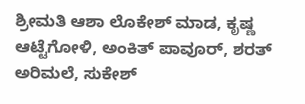ಶ್ರೀಮತಿ ಆಶಾ ಲೊಕೇಶ್ ಮಾಡ, ಕೃಷ್ಣ ಆಟ್ಟೆಗೋಳಿ, ಅಂಕಿತ್ ಪಾವೂರ್, ಶರತ್ ಅರಿಮಲೆ, ಸುಕೇಶ್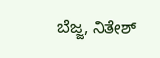ಬೆಜ್ಜ, ನಿತೇಶ್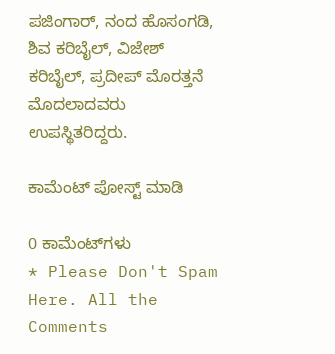ಪಜಿಂಗಾರ್, ನಂದ ಹೊಸಂಗಡಿ, ಶಿವ ಕರಿಬೈಲ್, ವಿಜೇಶ್ ಕರಿಬೈಲ್, ಪ್ರದೀಪ್ ಮೊರತ್ತನೆ ಮೊದಲಾದವರು ಉಪಸ್ಥಿತರಿದ್ದರು.

ಕಾಮೆಂಟ್‌‌ ಪೋಸ್ಟ್‌ ಮಾಡಿ

0 ಕಾಮೆಂಟ್‌ಗಳು
* Please Don't Spam Here. All the Comments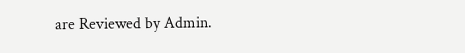are Reviewed by Admin.